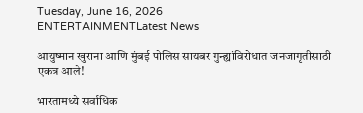Tuesday, June 16, 2026
ENTERTAINMENTLatest News

आयुष्मान खुराना आणि मुंबई पोलिस सायबर गुन्ह्यांविरोधात जनजागृतीसाठी एकत्र आले!

भारतामध्ये सर्वाधिक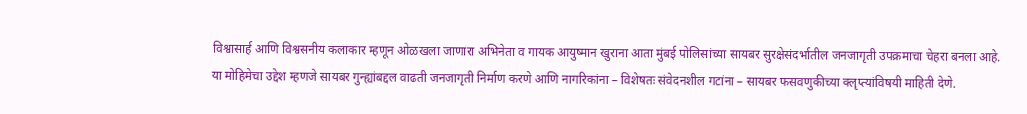विश्वासार्ह आणि विश्वसनीय कलाकार म्हणून ओळखला जाणारा अभिनेता व गायक आयुष्मान खुराना आता मुंबई पोलिसांच्या सायबर सुरक्षेसंदर्भातील जनजागृती उपक्रमाचा चेहरा बनला आहे. या मोहिमेचा उद्देश म्हणजे सायबर गुन्ह्यांबद्दल वाढती जनजागृती निर्माण करणे आणि नागरिकांना – विशेषतः संवेदनशील गटांना – सायबर फसवणुकीच्या क्लृप्त्यांविषयी माहिती देणे.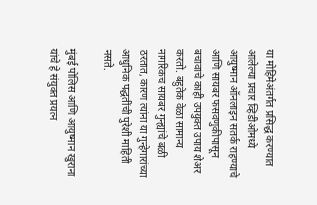या मोहिमेअंतर्गत प्रसिद्ध करण्यात आलेल्या प्रचार व्हिडीओमध्ये आयुष्मान ऑनलाइन सतर्क राहण्याचे आणि सायबर फसवणुकीपासून बचावाचे काही उपयुक्त उपाय शेअर करतो. बहुतेक वेळा सामान्य नागरिकच सायबर गुन्ह्यांचे बळी ठरतात, कारण त्यांना या गुन्हेगारांच्या आधुनिक पद्धतींची पुरेशी माहिती नसते.

मुंबई पोलिस आणि आयुष्मान खुराना यांचे हे संयुक्त प्रयत्न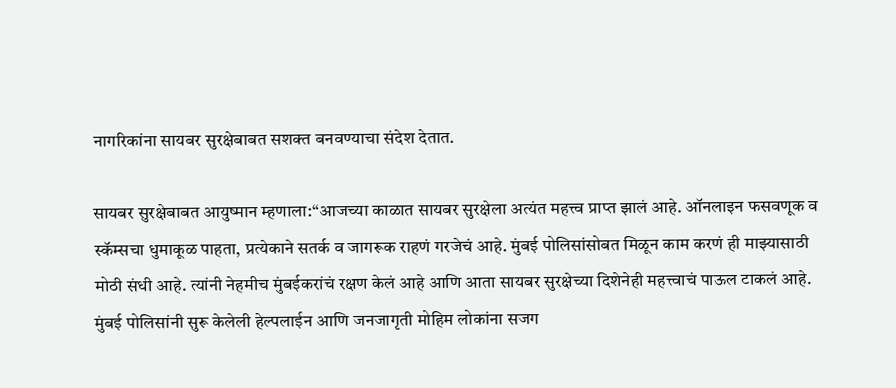नागरिकांना सायबर सुरक्षेबाबत सशक्त बनवण्याचा संदेश देतात.

सायबर सुरक्षेबाबत आयुष्मान म्हणाला:“आजच्या काळात सायबर सुरक्षेला अत्यंत महत्त्व प्राप्त झालं आहे. ऑनलाइन फसवणूक व स्कॅम्सचा धुमाकूळ पाहता, प्रत्येकाने सतर्क व जागरूक राहणं गरजेचं आहे. मुंबई पोलिसांसोबत मिळून काम करणं ही माझ्यासाठी मोठी संधी आहे. त्यांनी नेहमीच मुंबईकरांचं रक्षण केलं आहे आणि आता सायबर सुरक्षेच्या दिशेनेही महत्त्वाचं पाऊल टाकलं आहे. मुंबई पोलिसांनी सुरू केलेली हेल्पलाईन आणि जनजागृती मोहिम लोकांना सजग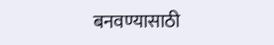बनवण्यासाठी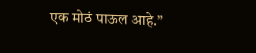एक मोठं पाऊल आहे.”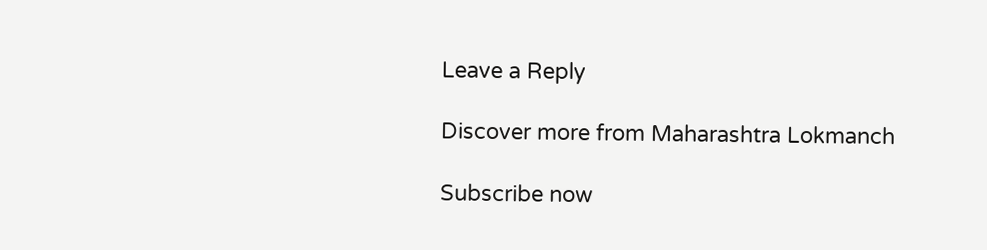Leave a Reply

Discover more from Maharashtra Lokmanch

Subscribe now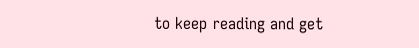to keep reading and get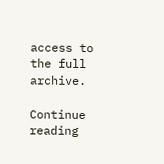access to the full archive.

Continue reading